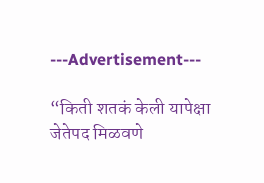---Advertisement---

“किती शतकं केली यापेक्षा जेतेपद मिळवणे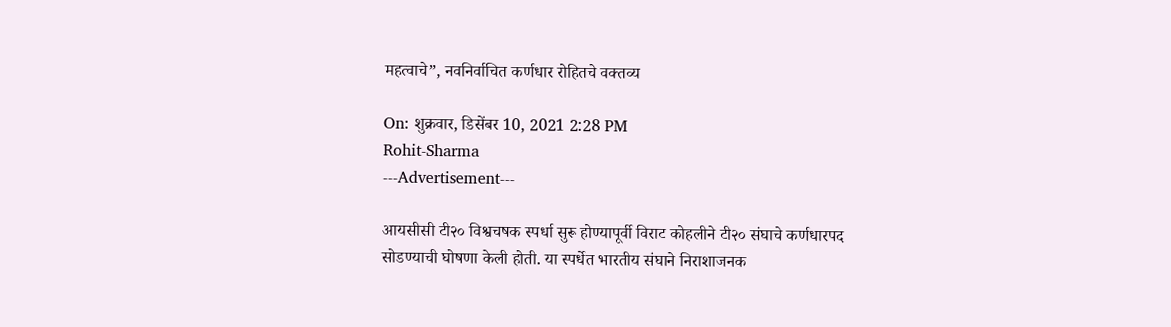महत्वाचे”, नवनिर्वाचित कर्णधार रोहितचे वक्तव्य

On: शुक्रवार, डिसेंबर 10, 2021 2:28 PM
Rohit-Sharma
---Advertisement---

आयसीसी टी२० विश्वचषक स्पर्धा सुरू होण्यापूर्वी विराट कोहलीने टी२० संघाचे कर्णधारपद सोडण्याची घोषणा केली होती. या स्पर्धेत भारतीय संघाने निराशाजनक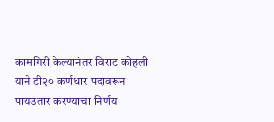कामगिरी केल्यानंतर विराट कोहली याने टी२० कर्णधार पदावरून पायउतार करण्याचा निर्णय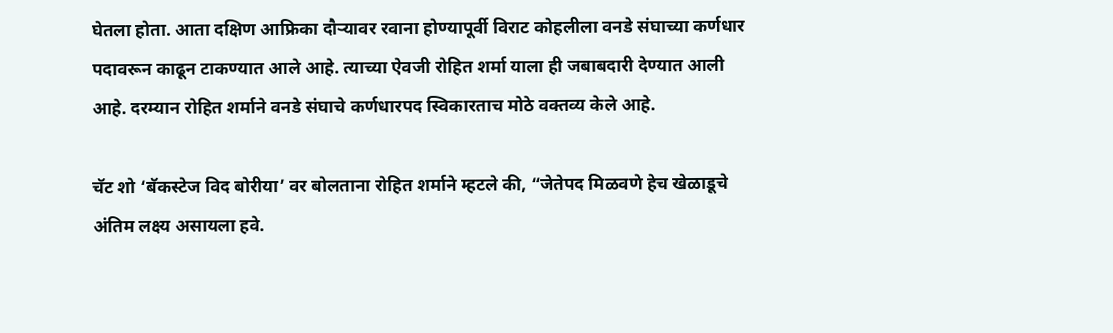घेतला होता. आता दक्षिण आफ्रिका दौऱ्यावर रवाना होण्यापूर्वी विराट कोहलीला वनडे संघाच्या कर्णधार पदावरून काढून टाकण्यात आले आहे. त्याच्या ऐवजी रोहित शर्मा याला ही जबाबदारी देण्यात आली आहे. दरम्यान रोहित शर्माने वनडे संघाचे कर्णधारपद स्विकारताच मोठे वक्तव्य केले आहे.

चॅट शो ‘बॅकस्टेज विद बोरीया’ वर बोलताना रोहित शर्माने म्हटले की, “जेतेपद मिळवणे हेच खेळाडूचे अंतिम लक्ष्य असायला हवे.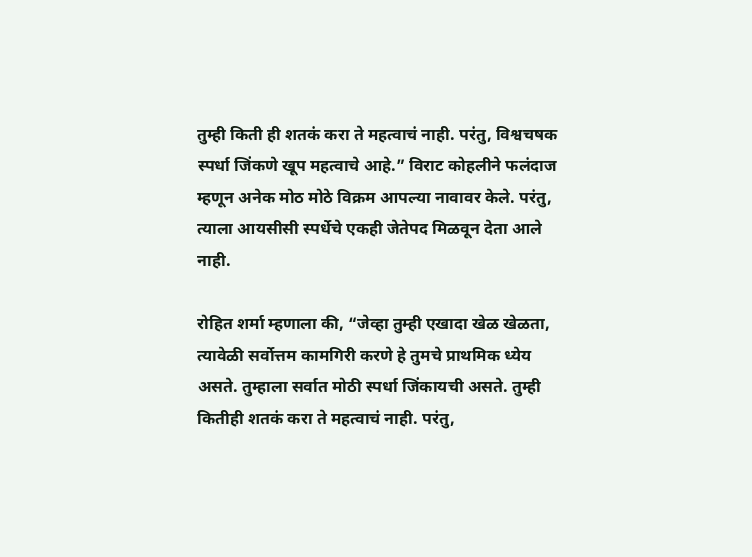तुम्ही किती ही शतकं करा ते महत्वाचं नाही. परंतु, विश्वचषक स्पर्धा जिंकणे खूप महत्वाचे आहे.” विराट कोहलीने फलंदाज म्हणून अनेक मोठ मोठे विक्रम आपल्या नावावर केले. परंतु, त्याला आयसीसी स्पर्धेचे एकही जेतेपद मिळवून देता आले नाही.

रोहित शर्मा म्हणाला की, “जेव्हा तुम्ही एखादा खेळ खेळता, त्यावेळी सर्वोत्तम कामगिरी करणे हे तुमचे प्राथमिक ध्येय असते. तुम्हाला सर्वात मोठी स्पर्धा जिंकायची असते. तुम्ही कितीही शतकं करा ते महत्वाचं नाही. परंतु,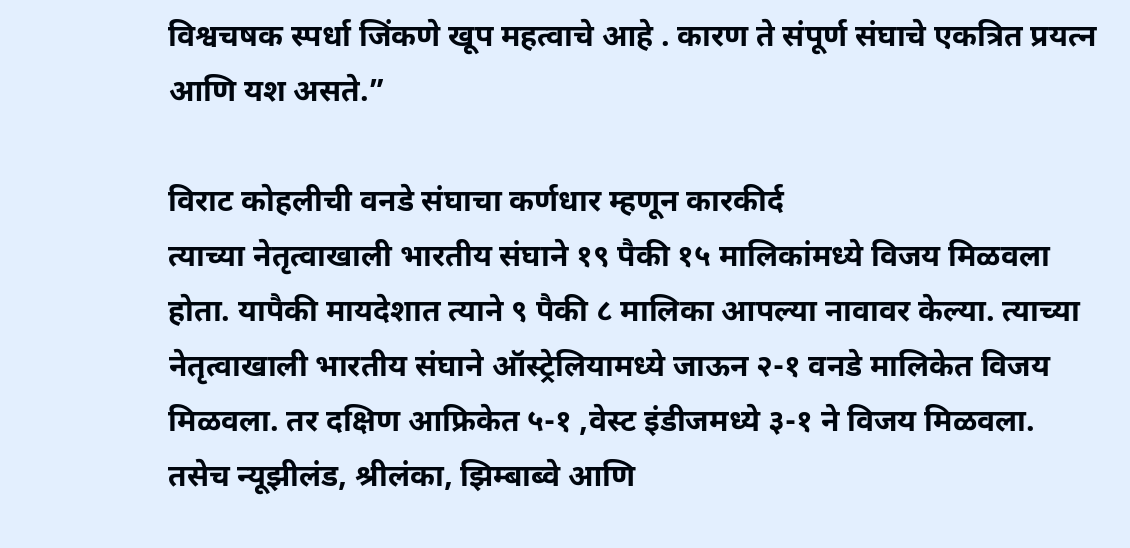विश्वचषक स्पर्धा जिंकणे खूप महत्वाचे आहे . कारण ते संपूर्ण संघाचे एकत्रित प्रयत्न आणि यश असते.”

विराट कोहलीची वनडे संघाचा कर्णधार म्हणून कारकीर्द
त्याच्या नेतृत्वाखाली भारतीय संघाने १९ पैकी १५ मालिकांमध्ये विजय मिळवला होता. यापैकी मायदेशात त्याने ९ पैकी ८ मालिका आपल्या नावावर केल्या. त्याच्या नेतृत्वाखाली भारतीय संघाने ऑस्ट्रेलियामध्ये जाऊन २-१ वनडे मालिकेत विजय मिळवला. तर दक्षिण आफ्रिकेत ५-१ ,वेस्ट इंडीजमध्ये ३-१ ने विजय मिळवला. तसेच न्यूझीलंड, श्रीलंका, झिम्बाब्वे आणि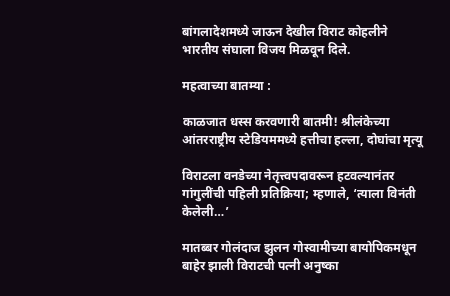बांगलादेशमध्ये जाऊन देखील विराट कोहलीने भारतीय संघाला विजय मिळवून दिले.

महत्वाच्या बातम्या :

काळजात धस्स करवणारी बातमी! श्रीलंकेच्या आंतरराष्ट्रीय स्टेडियममध्ये हत्तीचा हल्ला, दोघांचा मृत्यू

विराटला वनडेच्या नेतृत्त्वपदावरून हटवल्यानंतर गांगुलींची पहिली प्रतिक्रिया; म्हणाले, ‘त्याला विनंती केलेली…’

मातब्बर गोलंदाज झुलन गोस्वामीच्या बायोपिकमधून बाहेर झाली विराटची पत्नी अनुष्का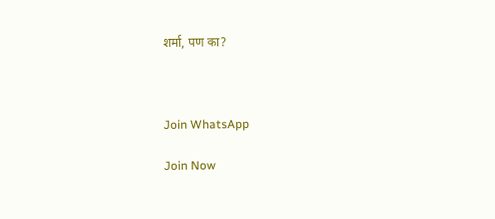शर्मा, पण का?



Join WhatsApp

Join Now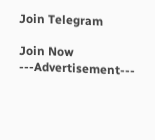Join Telegram

Join Now
---Advertisement---